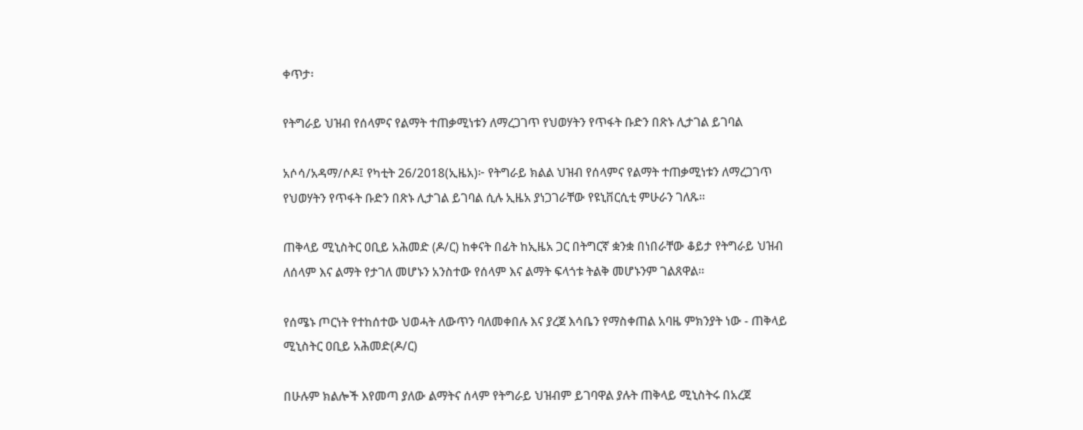ቀጥታ፡

የትግራይ ህዝብ የሰላምና የልማት ተጠቃሚነቱን ለማረጋገጥ የህወሃትን የጥፋት ቡድን በጽኑ ሊታገል ይገባል

አሶሳ/አዳማ/ሶዶ፤ የካቲት 26/2018(ኢዜአ)፦ የትግራይ ክልል ህዝብ የሰላምና የልማት ተጠቃሚነቱን ለማረጋገጥ የህወሃትን የጥፋት ቡድን በጽኑ ሊታገል ይገባል ሲሉ ኢዜአ ያነጋገራቸው የዩኒቨርሲቲ ምሁራን ገለጹ።

ጠቅላይ ሚኒስትር ዐቢይ አሕመድ (ዶ/ር) ከቀናት በፊት ከኢዜአ ጋር በትግርኛ ቋንቋ በነበራቸው ቆይታ የትግራይ ህዝብ ለሰላም እና ልማት የታገለ መሆኑን አንስተው የሰላም እና ልማት ፍላጎቱ ትልቅ መሆኑንም ገልጸዋል።

የሰሜኑ ጦርነት የተከሰተው ህወሓት ለውጥን ባለመቀበሉ እና ያረጀ እሳቤን የማስቀጠል አባዜ ምክንያት ነው - ጠቅላይ ሚኒስትር ዐቢይ አሕመድ(ዶ/ር)

በሁሉም ክልሎች እየመጣ ያለው ልማትና ሰላም የትግራይ ህዝብም ይገባዋል ያሉት ጠቅላይ ሚኒስትሩ በአረጀ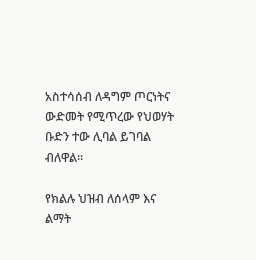አስተሳሰብ ለዳግም ጦርነትና ውድመት የሚጥረው የህወሃት ቡድን ተው ሊባል ይገባል ብለዋል።

የክልሉ ህዝብ ለሰላም እና ልማት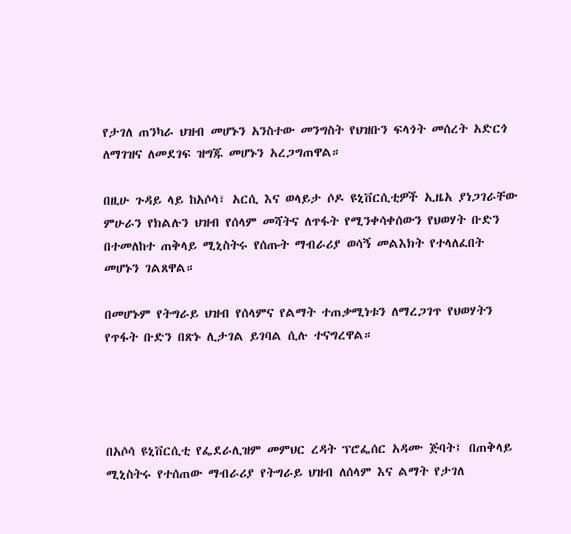የታገለ ጠንካራ ህዝብ መሆኑን አንስተው መንግስት የህዝቡን ፍላጎት መሰረት አድርጎ ለማገዝና ለመደገፍ ዝግጁ መሆኑን አረጋግጠዋል።

በዚሁ ጉዳይ ላይ ከአሶሳ፣ አርሲ እና ወላይታ ሶዶ ዩኒቨርሲቲዎች ኢዜአ ያነጋገራቸው ምሁራን የክልሉን ህዝብ የሰላም መሻትና ለጥፋት የሚንቀሳቀሰውን የህወሃት ቡድን በተመለከተ ጠቅላይ ሚኒስትሩ የሰጡት ማብራሪያ ወሳኝ መልእክት የተላለፈበት መሆኑን ገልጸዋል።

በመሆኑም የትግራይ ህዝብ የሰላምና የልማት ተጠቃሚነቱን ለማረጋገጥ የህወሃትን የጥፋት ቡድን በጽኑ ሊታገል ይገባል ሲሉ ተናግረዋል።




በአሶሳ ዩኒቨርሲቲ የፌደራሊዝም መምህር ረዳት ፕሮፌሰር አዳሙ ጅባት፤ በጠቅላይ ሚኒስትሩ የተሰጠው ማብራሪያ የትግራይ ህዝብ ለሰላም እና ልማት የታገለ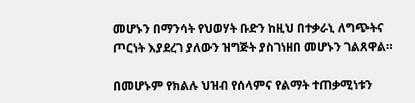መሆኑን በማንሳት የህወሃት ቡድን ከዚህ በተቃራኒ ለግጭትና ጦርነት እያደረገ ያለውን ዝግጅት ያስገነዘበ መሆኑን ገልጸዋል።

በመሆኑም የክልሉ ህዝብ የሰላምና የልማት ተጠቃሚነቱን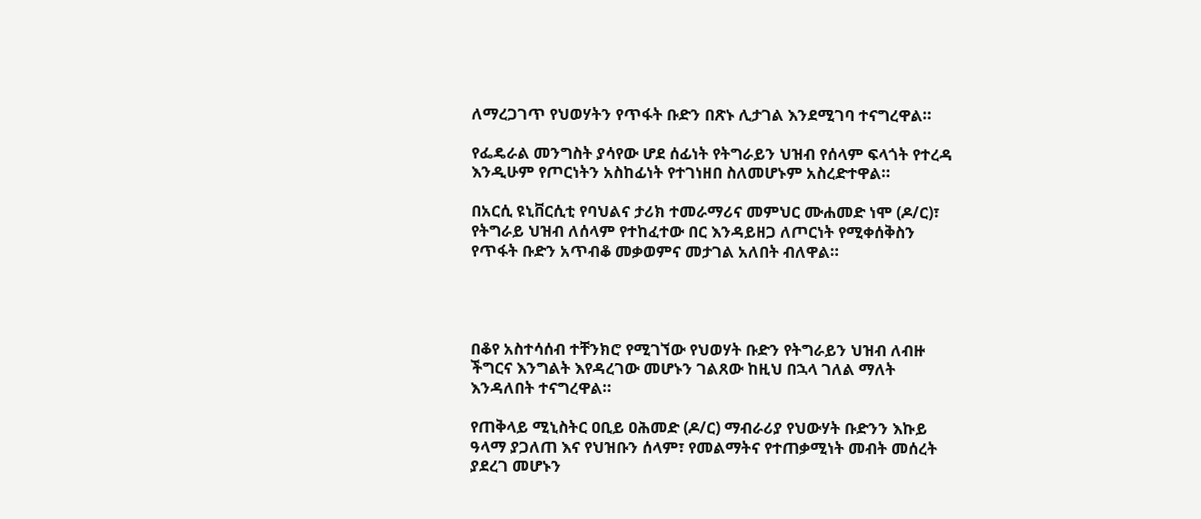ለማረጋገጥ የህወሃትን የጥፋት ቡድን በጽኑ ሊታገል እንደሚገባ ተናግረዋል።

የፌዴራል መንግስት ያሳየው ሆደ ሰፊነት የትግራይን ህዝብ የሰላም ፍላጎት የተረዳ እንዲሁም የጦርነትን አስከፊነት የተገነዘበ ስለመሆኑም አስረድተዋል።

በአርሲ ዩኒቨርሲቲ የባህልና ታሪክ ተመራማሪና መምህር ሙሐመድ ነሞ (ዶ/ር)፣ የትግራይ ህዝብ ለሰላም የተከፈተው በር እንዳይዘጋ ለጦርነት የሚቀሰቅስን የጥፋት ቡድን አጥብቆ መቃወምና መታገል አለበት ብለዋል።




በቆየ አስተሳሰብ ተቸንክሮ የሚገኘው የህወሃት ቡድን የትግራይን ህዝብ ለብዙ ችግርና እንግልት እየዳረገው መሆኑን ገልጸው ከዚህ በኋላ ገለል ማለት እንዳለበት ተናግረዋል።

የጠቅላይ ሚኒስትር ዐቢይ ዐሕመድ (ዶ/ር) ማብራሪያ የህውሃት ቡድንን እኩይ ዓላማ ያጋለጠ እና የህዝቡን ሰላም፣ የመልማትና የተጠቃሚነት መብት መሰረት ያደረገ መሆኑን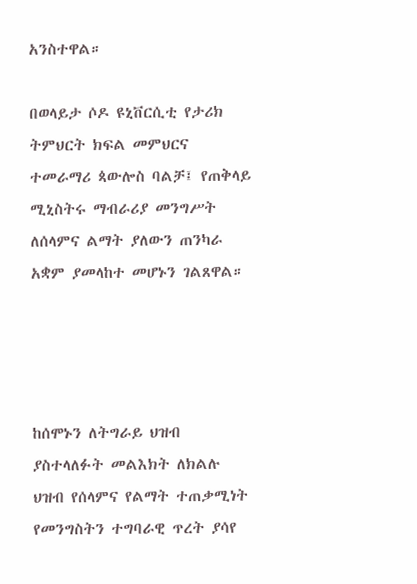አንስተዋል።

በወላይታ ሶዶ ዩኒቨርሲቲ የታሪክ ትምህርት ክፍል መምህርና ተመራማሪ ጳውሎስ ባልቻ፤ የጠቅላይ ሚኒስትሩ ማብራሪያ መንግሥት ለሰላምና ልማት ያለውን ጠንካራ አቋም ያመላከተ መሆኑን ገልጸዋል።




ከሰሞኑን ለትግራይ ህዝብ ያስተላለፉት መልእክት ለክልሉ ህዝብ የሰላምና የልማት ተጠቃሚነት የመንግስትን ተግባራዊ ጥረት ያሳየ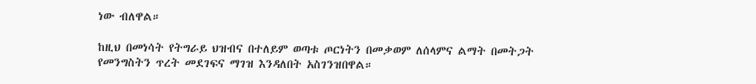ነው ብለዋል።

ከዚህ በመነሳት የትግራይ ህዝብና በተለይም ወጣቱ ጦርነትን በመቃወም ለሰላምና ልማት በመትጋት የመንግስትን ጥረት መደገፍና ማገዝ እንዳለበት አስገንዝበዋል።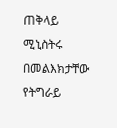ጠቅላይ ሚኒስትሩ በመልእክታቸው የትግራይ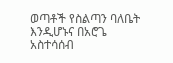ወጣቶች የስልጣን ባለቤት እንዲሆኑና በአሮጌ አስተሳሰብ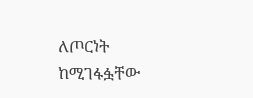ለጦርነት ከሚገፋፏቸው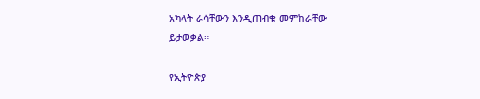አካላት ራሳቸውን እንዲጠብቁ መምከራቸው ይታወቃል።

የኢትዮጵያ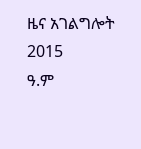ዜና አገልግሎት
2015
ዓ.ም